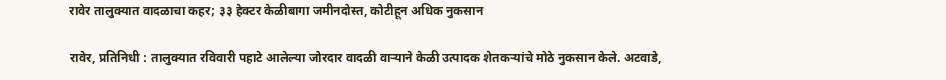रावेर तालुक्यात वादळाचा कहर; ३३ हेक्टर केळीबागा जमीनदोस्त, कोटीहून अधिक नुकसान

रावेर, प्रतिनिधी : तालुक्यात रविवारी पहाटे आलेल्या जोरदार वादळी वाऱ्याने केळी उत्पादक शेतकऱ्यांचे मोठे नुकसान केले. अटवाडे,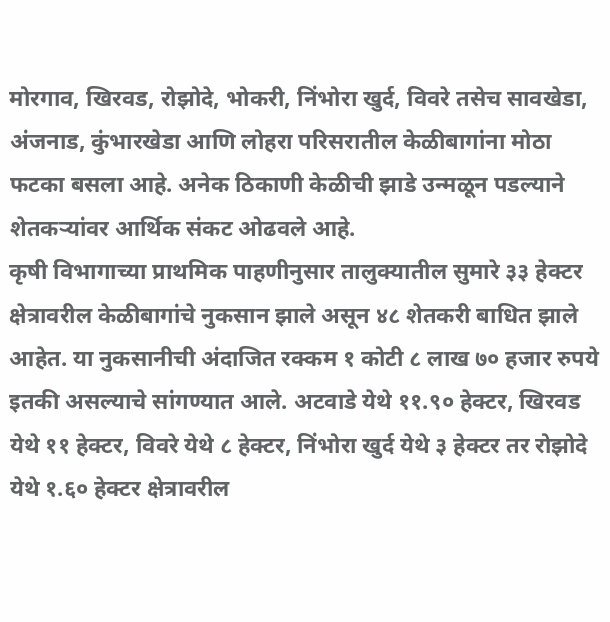मोरगाव, खिरवड, रोझोदे, भोकरी, निंभोरा खुर्द, विवरे तसेच सावखेडा, अंजनाड, कुंभारखेडा आणि लोहरा परिसरातील केळीबागांना मोठा फटका बसला आहे. अनेक ठिकाणी केळीची झाडे उन्मळून पडल्याने शेतकऱ्यांवर आर्थिक संकट ओढवले आहे.
कृषी विभागाच्या प्राथमिक पाहणीनुसार तालुक्यातील सुमारे ३३ हेक्टर क्षेत्रावरील केळीबागांचे नुकसान झाले असून ४८ शेतकरी बाधित झाले आहेत. या नुकसानीची अंदाजित रक्कम १ कोटी ८ लाख ७० हजार रुपये इतकी असल्याचे सांगण्यात आले. अटवाडे येथे ११.९० हेक्टर, खिरवड येथे ११ हेक्टर, विवरे येथे ८ हेक्टर, निंभोरा खुर्द येथे ३ हेक्टर तर रोझोदे येथे १.६० हेक्टर क्षेत्रावरील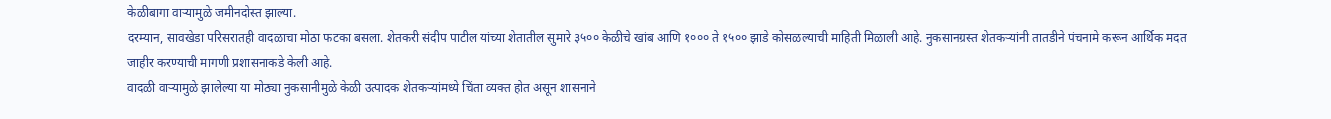केळीबागा वाऱ्यामुळे जमीनदोस्त झाल्या.
दरम्यान, सावखेडा परिसरातही वादळाचा मोठा फटका बसला. शेतकरी संदीप पाटील यांच्या शेतातील सुमारे ३५०० केळीचे खांब आणि १००० ते १५०० झाडे कोसळल्याची माहिती मिळाली आहे. नुकसानग्रस्त शेतकऱ्यांनी तातडीने पंचनामे करून आर्थिक मदत जाहीर करण्याची मागणी प्रशासनाकडे केली आहे.
वादळी वाऱ्यामुळे झालेल्या या मोठ्या नुकसानीमुळे केळी उत्पादक शेतकऱ्यांमध्ये चिंता व्यक्त होत असून शासनाने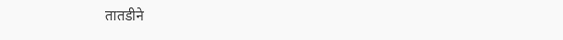तातडीने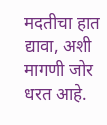मदतीचा हात द्यावा, अशी मागणी जोर धरत आहे.